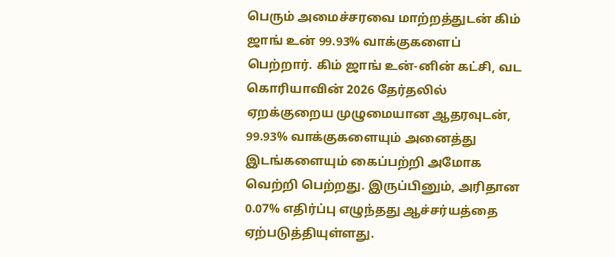பெரும் அமைச்சரவை மாற்றத்துடன் கிம் ஜாங் உன் 99.93% வாக்குகளைப் பெற்றார். கிம் ஜாங் உன்-னின் கட்சி, வட கொரியாவின் 2026 தேர்தலில் ஏறக்குறைய முழுமையான ஆதரவுடன், 99.93% வாக்குகளையும் அனைத்து இடங்களையும் கைப்பற்றி அமோக வெற்றி பெற்றது. இருப்பினும், அரிதான 0.07% எதிர்ப்பு எழுந்தது ஆச்சர்யத்தை ஏற்படுத்தியுள்ளது.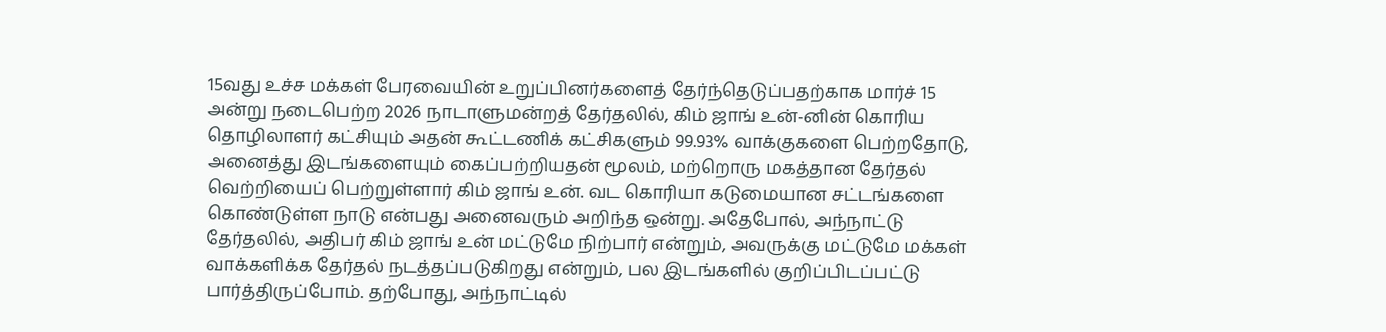15வது உச்ச மக்கள் பேரவையின் உறுப்பினர்களைத் தேர்ந்தெடுப்பதற்காக மார்ச் 15 அன்று நடைபெற்ற 2026 நாடாளுமன்றத் தேர்தலில், கிம் ஜாங் உன்-னின் கொரிய தொழிலாளர் கட்சியும் அதன் கூட்டணிக் கட்சிகளும் 99.93% வாக்குகளை பெற்றதோடு, அனைத்து இடங்களையும் கைப்பற்றியதன் மூலம், மற்றொரு மகத்தான தேர்தல் வெற்றியைப் பெற்றுள்ளார் கிம் ஜாங் உன். வட கொரியா கடுமையான சட்டங்களை கொண்டுள்ள நாடு என்பது அனைவரும் அறிந்த ஒன்று. அதேபோல், அந்நாட்டு தேர்தலில், அதிபர் கிம் ஜாங் உன் மட்டுமே நிற்பார் என்றும், அவருக்கு மட்டுமே மக்கள் வாக்களிக்க தேர்தல் நடத்தப்படுகிறது என்றும், பல இடங்களில் குறிப்பிடப்பட்டு பார்த்திருப்போம். தற்போது, அந்நாட்டில்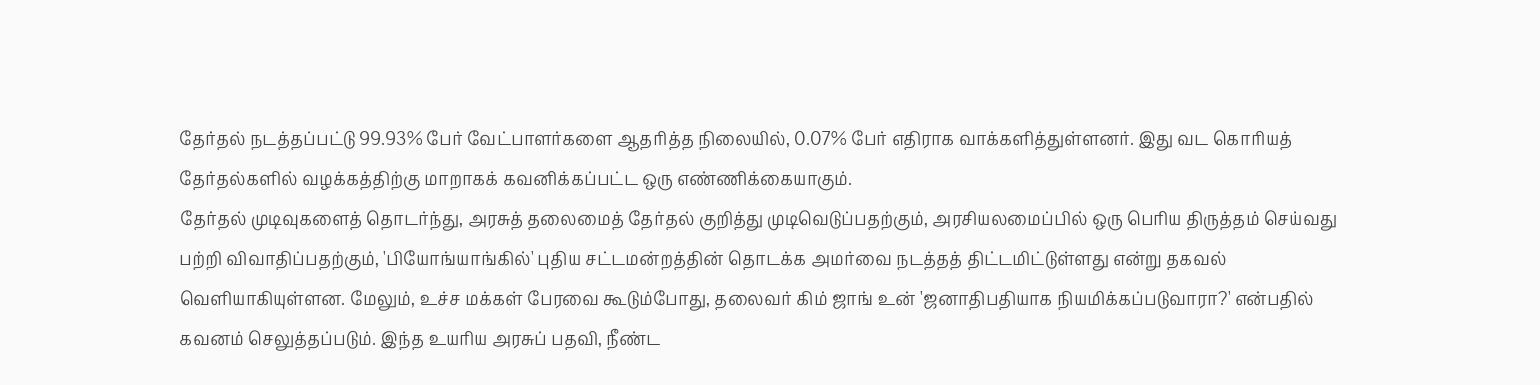தேர்தல் நடத்தப்பட்டு 99.93% பேர் வேட்பாளர்களை ஆதரித்த நிலையில், 0.07% பேர் எதிராக வாக்களித்துள்ளனர். இது வட கொரியத் தேர்தல்களில் வழக்கத்திற்கு மாறாகக் கவனிக்கப்பட்ட ஒரு எண்ணிக்கையாகும்.
தேர்தல் முடிவுகளைத் தொடர்ந்து, அரசுத் தலைமைத் தேர்தல் குறித்து முடிவெடுப்பதற்கும், அரசியலமைப்பில் ஒரு பெரிய திருத்தம் செய்வது பற்றி விவாதிப்பதற்கும், 'பியோங்யாங்கில்' புதிய சட்டமன்றத்தின் தொடக்க அமர்வை நடத்தத் திட்டமிட்டுள்ளது என்று தகவல் வெளியாகியுள்ளன. மேலும், உச்ச மக்கள் பேரவை கூடும்போது, தலைவர் கிம் ஜாங் உன் 'ஜனாதிபதியாக நியமிக்கப்படுவாரா?' என்பதில் கவனம் செலுத்தப்படும். இந்த உயரிய அரசுப் பதவி, நீண்ட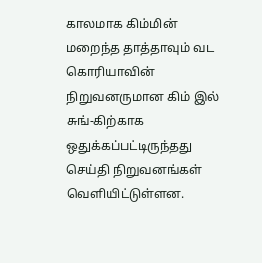காலமாக கிம்மின் மறைந்த தாத்தாவும் வட கொரியாவின் நிறுவனருமான கிம் இல் சுங்-கிற்காக ஒதுக்கப்பட்டிருந்தது செய்தி நிறுவனங்கள் வெளியிட்டுள்ளன.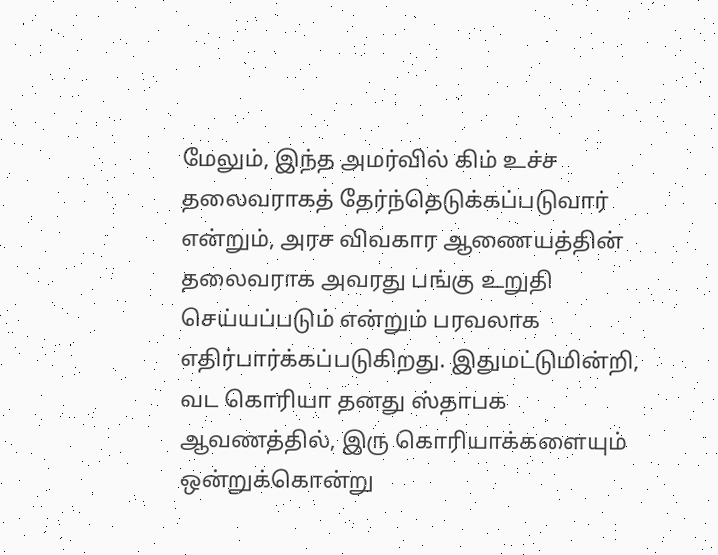மேலும், இந்த அமர்வில் கிம் உச்ச தலைவராகத் தேர்ந்தெடுக்கப்படுவார் என்றும், அரச விவகார ஆணையத்தின் தலைவராக அவரது பங்கு உறுதி செய்யப்படும் என்றும் பரவலாக எதிர்பார்க்கப்படுகிறது. இதுமட்டுமின்றி, வட கொரியா தனது ஸ்தாபக ஆவணத்தில், இரு கொரியாக்களையும் ஒன்றுக்கொன்று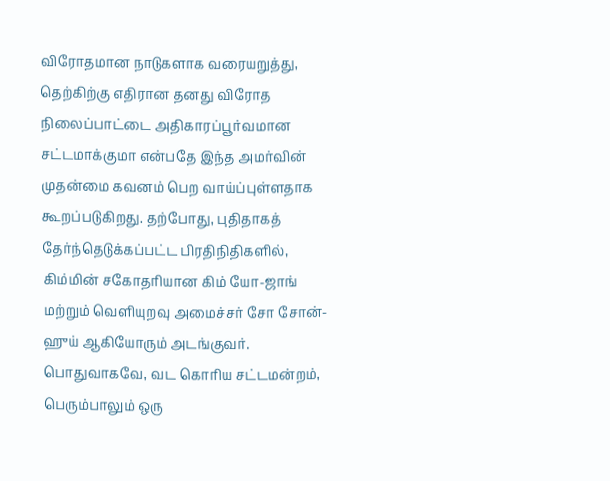விரோதமான நாடுகளாக வரையறுத்து, தெற்கிற்கு எதிரான தனது விரோத நிலைப்பாட்டை அதிகாரப்பூர்வமான சட்டமாக்குமா என்பதே இந்த அமர்வின் முதன்மை கவனம் பெற வாய்ப்புள்ளதாக கூறப்படுகிறது. தற்போது, புதிதாகத் தேர்ந்தெடுக்கப்பட்ட பிரதிநிதிகளில், கிம்மின் சகோதரியான கிம் யோ-ஜாங் மற்றும் வெளியுறவு அமைச்சர் சோ சோன்-ஹுய் ஆகியோரும் அடங்குவர். பொதுவாகவே, வட கொரிய சட்டமன்றம், பெரும்பாலும் ஒரு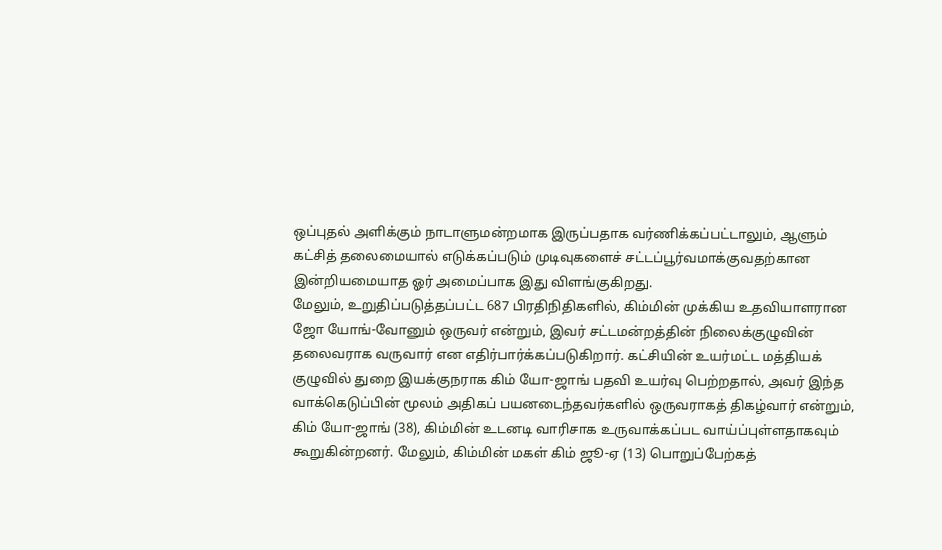ஒப்புதல் அளிக்கும் நாடாளுமன்றமாக இருப்பதாக வர்ணிக்கப்பட்டாலும், ஆளும் கட்சித் தலைமையால் எடுக்கப்படும் முடிவுகளைச் சட்டப்பூர்வமாக்குவதற்கான இன்றியமையாத ஓர் அமைப்பாக இது விளங்குகிறது.
மேலும், உறுதிப்படுத்தப்பட்ட 687 பிரதிநிதிகளில், கிம்மின் முக்கிய உதவியாளரான ஜோ யோங்-வோனும் ஒருவர் என்றும், இவர் சட்டமன்றத்தின் நிலைக்குழுவின் தலைவராக வருவார் என எதிர்பார்க்கப்படுகிறார். கட்சியின் உயர்மட்ட மத்தியக் குழுவில் துறை இயக்குநராக கிம் யோ-ஜாங் பதவி உயர்வு பெற்றதால், அவர் இந்த வாக்கெடுப்பின் மூலம் அதிகப் பயனடைந்தவர்களில் ஒருவராகத் திகழ்வார் என்றும், கிம் யோ-ஜாங் (38), கிம்மின் உடனடி வாரிசாக உருவாக்கப்பட வாய்ப்புள்ளதாகவும் கூறுகின்றனர். மேலும், கிம்மின் மகள் கிம் ஜூ-ஏ (13) பொறுப்பேற்கத்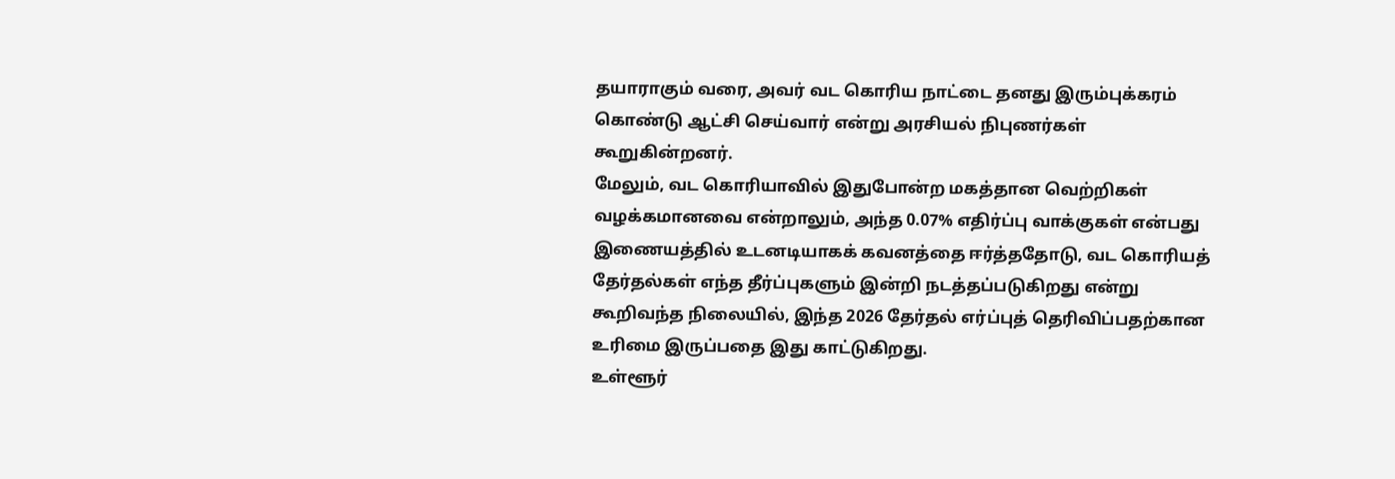தயாராகும் வரை, அவர் வட கொரிய நாட்டை தனது இரும்புக்கரம் கொண்டு ஆட்சி செய்வார் என்று அரசியல் நிபுணர்கள் கூறுகின்றனர்.
மேலும், வட கொரியாவில் இதுபோன்ற மகத்தான வெற்றிகள் வழக்கமானவை என்றாலும், அந்த 0.07% எதிர்ப்பு வாக்குகள் என்பது இணையத்தில் உடனடியாகக் கவனத்தை ஈர்த்ததோடு, வட கொரியத் தேர்தல்கள் எந்த தீர்ப்புகளும் இன்றி நடத்தப்படுகிறது என்று கூறிவந்த நிலையில், இந்த 2026 தேர்தல் எர்ப்புத் தெரிவிப்பதற்கான உரிமை இருப்பதை இது காட்டுகிறது.
உள்ளூர்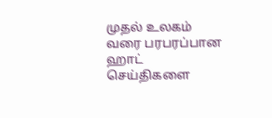முதல் உலகம் வரை பரபரப்பான ஹாட் செய்திகளை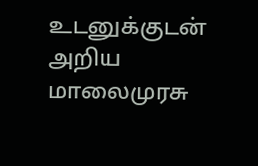உடனுக்குடன் அறிய மாலைமுரசு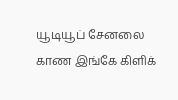யூடியூப் சேனலை காண இங்கே கிளிக்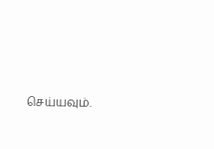செய்யவும்.